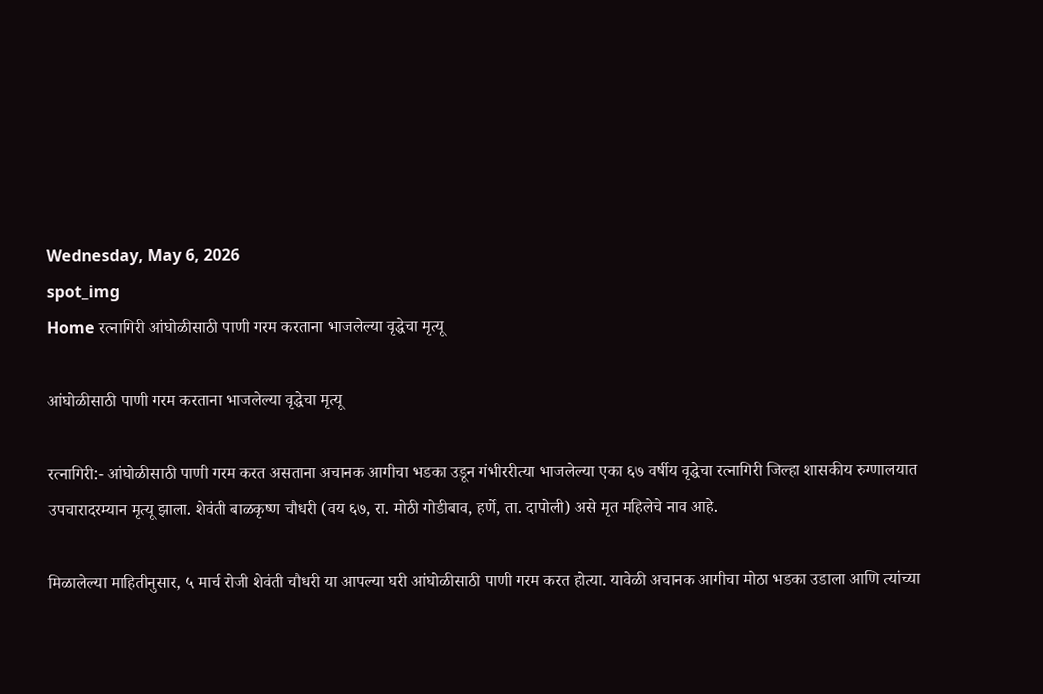Wednesday, May 6, 2026
spot_img
Home रत्नागिरी आंघोळीसाठी पाणी गरम करताना भाजलेल्या वृद्धेचा मृत्यू

आंघोळीसाठी पाणी गरम करताना भाजलेल्या वृद्धेचा मृत्यू

रत्नागिरी:- आंघोळीसाठी पाणी गरम करत असताना अचानक आगीचा भडका उडून गंभीररीत्या भाजलेल्या एका ६७ वर्षीय वृद्धेचा रत्नागिरी जिल्हा शासकीय रुग्णालयात उपचारादरम्यान मृत्यू झाला. शेवंती बाळकृष्ण चौधरी (वय ६७, रा. मोठी गोडीबाव, हर्णे, ता. दापोली) असे मृत महिलेचे नाव आहे.

मिळालेल्या माहितीनुसार, ५ मार्च रोजी शेवंती चौधरी या आपल्या घरी आंघोळीसाठी पाणी गरम करत होत्या. यावेळी अचानक आगीचा मोठा भडका उडाला आणि त्यांच्या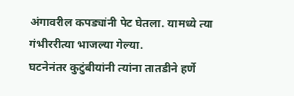अंगावरील कपड्यांनी पेट घेतला. यामध्ये त्या गंभीररीत्या भाजल्या गेल्या.
घटनेनंतर कुटुंबीयांनी त्यांना तातडीने हर्णे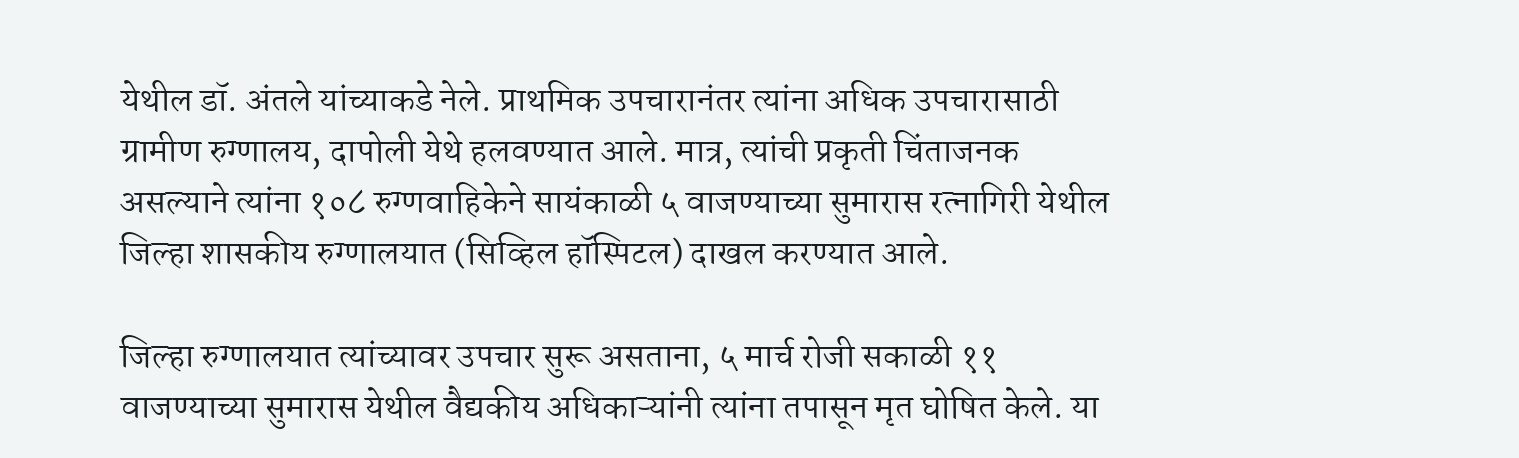येथील डॉ. अंतले यांच्याकडे नेले. प्राथमिक उपचारानंतर त्यांना अधिक उपचारासाठी ग्रामीण रुग्णालय, दापोली येथे हलवण्यात आले. मात्र, त्यांची प्रकृती चिंताजनक असल्याने त्यांना १०८ रुग्णवाहिकेने सायंकाळी ५ वाजण्याच्या सुमारास रत्नागिरी येथील जिल्हा शासकीय रुग्णालयात (सिव्हिल हॉस्पिटल) दाखल करण्यात आले.

जिल्हा रुग्णालयात त्यांच्यावर उपचार सुरू असताना, ५ मार्च रोजी सकाळी ११ वाजण्याच्या सुमारास येथील वैद्यकीय अधिकाऱ्यांनी त्यांना तपासून मृत घोषित केले. या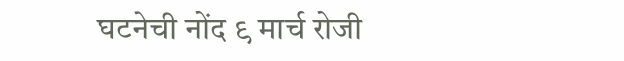घटनेची नोंद ९ मार्च रोजी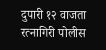दुपारी १२ वाजता रत्नागिरी पोलीस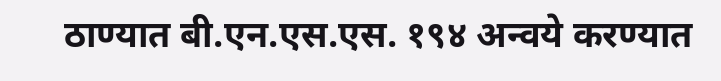ठाण्यात बी.एन.एस.एस. १९४ अन्वये करण्यात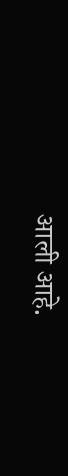आली आहे.